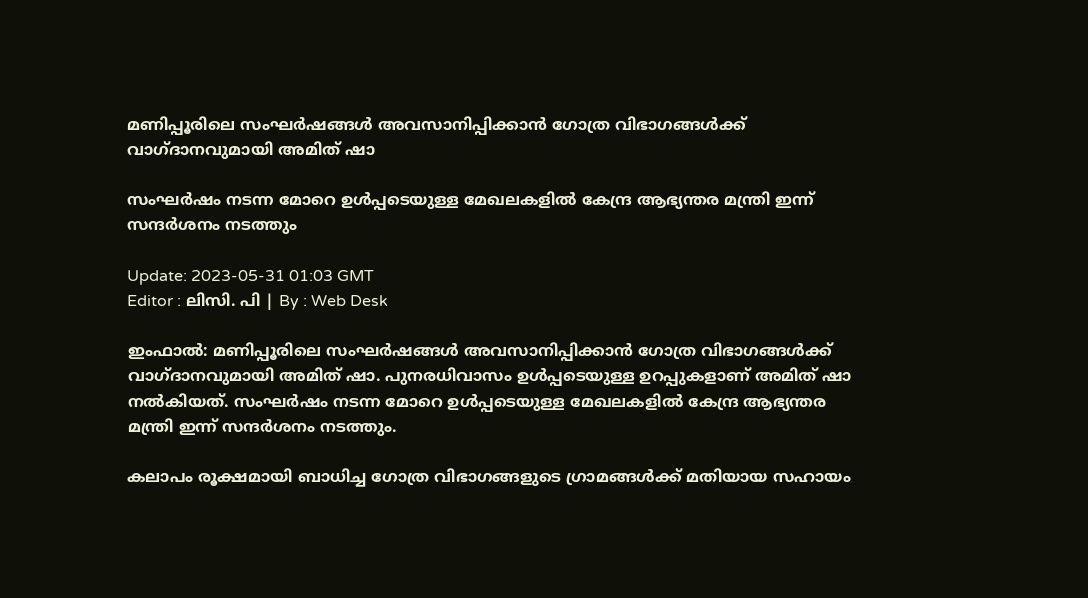മണിപ്പൂരിലെ സംഘർഷങ്ങൾ അവസാനിപ്പിക്കാൻ ഗോത്ര വിഭാഗങ്ങൾക്ക് വാഗ്ദാനവുമായി അമിത് ഷാ

സംഘർഷം നടന്ന മോറെ ഉൾപ്പടെയുള്ള മേഖലകളിൽ കേന്ദ്ര ആഭ്യന്തര മന്ത്രി ഇന്ന് സന്ദർശനം നടത്തും

Update: 2023-05-31 01:03 GMT
Editor : ലിസി. പി | By : Web Desk

ഇംഫാല്‍: മണിപ്പൂരിലെ സംഘർഷങ്ങൾ അവസാനിപ്പിക്കാൻ ഗോത്ര വിഭാഗങ്ങൾക്ക് വാഗ്ദാനവുമായി അമിത് ഷാ. പുനരധിവാസം ഉൾപ്പടെയുള്ള ഉറപ്പുകളാണ് അമിത് ഷാ നൽകിയത്. സംഘർഷം നടന്ന മോറെ ഉൾപ്പടെയുള്ള മേഖലകളിൽ കേന്ദ്ര ആഭ്യന്തര മന്ത്രി ഇന്ന് സന്ദർശനം നടത്തും.

കലാപം രൂക്ഷമായി ബാധിച്ച ഗോത്ര വിഭാഗങ്ങളുടെ ഗ്രാമങ്ങൾക്ക് മതിയായ സഹായം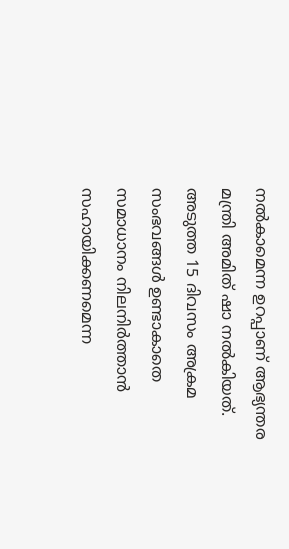നൽകാമെന്ന ഉറപ്പാണ് ആഭ്യന്തര മന്ത്രി അമിത് ഷാ നൽകിയത്. അടുത്ത 15 ദിവസം അക്രമ സംഭവങ്ങൾ ഉണ്ടാകാതെ സമാധാനം നിലനിർത്താൻ സഹായിക്കണമെന്ന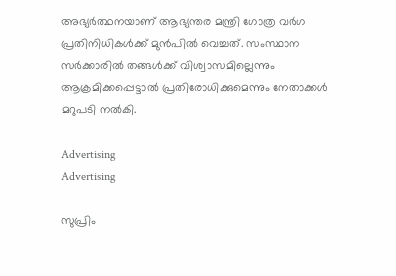അഭ്യർത്ഥനയാണ് ആഭ്യന്തര മന്ത്രി ഗോത്ര വർഗ പ്രതിനിധികൾക്ക് മുൻപിൽ വെച്ചത്. സംസ്ഥാന സർക്കാരിൽ തങ്ങൾക്ക് വിശ്വാസമില്ലെന്നും ആക്രമിക്കപ്പെട്ടാൽ പ്രതിരോധിക്കുമെന്നും നേതാക്കൾ മറുപടി നൽകി.

Advertising
Advertising

സുപ്രിം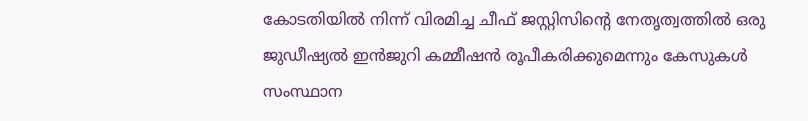കോടതിയിൽ നിന്ന് വിരമിച്ച ചീഫ് ജസ്റ്റിസിന്റെ നേതൃത്വത്തിൽ ഒരു ജുഡീഷ്യൽ ഇൻജുറി കമ്മീഷൻ രൂപീകരിക്കുമെന്നും കേസുകൾ സംസ്ഥാന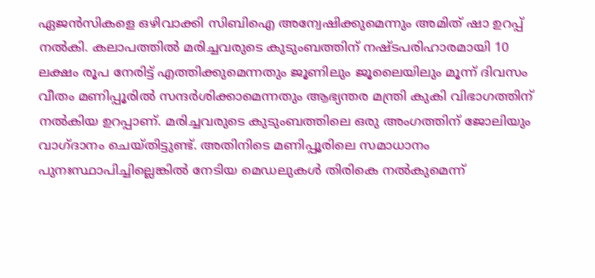ഏജൻസികളെ ഒഴിവാക്കി സിബിഐ അന്വേഷിക്കുമെന്നും അമിത് ഷാ ഉറപ്പ് നൽകി. കലാപത്തിൽ മരിച്ചവരുടെ കുടുംബത്തിന് നഷ്ടപരിഹാരമായി 10 ലക്ഷം രൂപ നേരിട്ട് എത്തിക്കുമെന്നതും ജൂണിലും ജൂലൈയിലും മൂന്ന് ദിവസം വീതം മണിപ്പൂരിൽ സന്ദർശിക്കാമെന്നതും ആഭ്യന്തര മന്ത്രി കുകി വിഭാഗത്തിന് നൽകിയ ഉറപ്പാണ്. മരിച്ചവരുടെ കുടുംബത്തിലെ ഒരു അംഗത്തിന് ജോലിയും വാഗ്ദാനം ചെയ്തിട്ടുണ്ട്. അതിനിടെ മണിപ്പൂരിലെ സമാധാനം പുനഃസ്ഥാപിച്ചില്ലെങ്കിൽ നേടിയ മെഡലുകൾ തിരികെ നൽകുമെന്ന്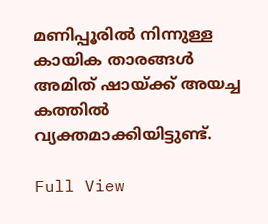മണിപ്പൂരിൽ നിന്നുള്ള കായിക താരങ്ങൾ അമിത് ഷായ്ക്ക് അയച്ച കത്തിൽ വ്യക്തമാക്കിയിട്ടുണ്ട്.

Full View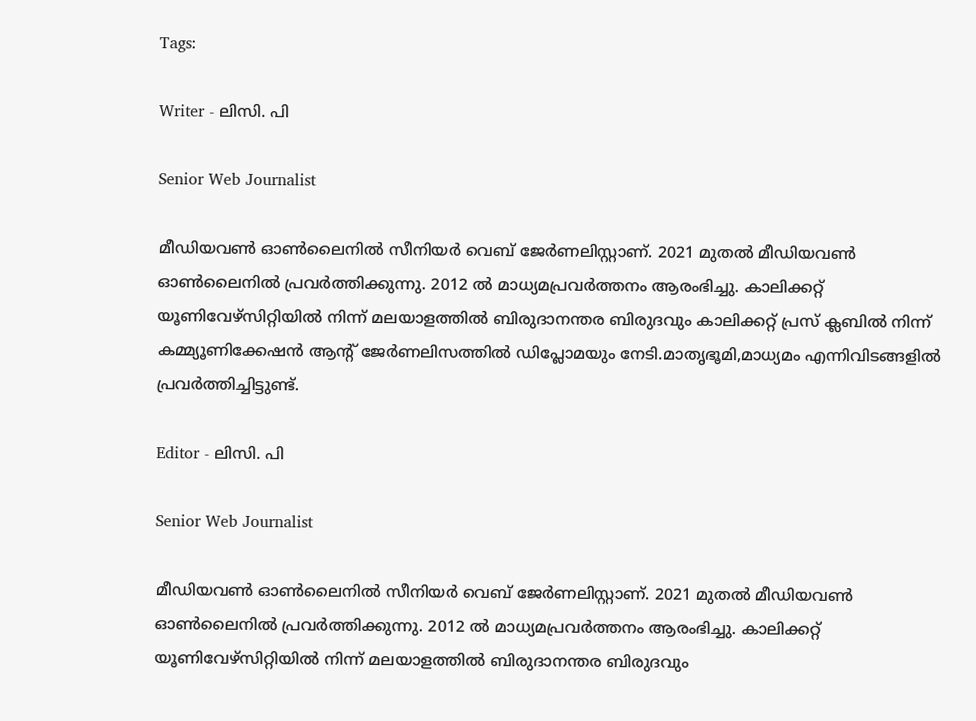Tags:

Writer - ലിസി. പി

Senior Web Journalist

മീഡിയവൺ ഓൺലൈനിൽ സീനിയർ വെബ് ജേർണലിസ്റ്റാണ്. 2021 മുതൽ മീഡിയവൺ ഓൺലൈനിൽ പ്രവർത്തിക്കുന്നു. 2012 ല്‍ മാധ്യമപ്രവര്‍ത്തനം ആരംഭിച്ചു. കാലിക്കറ്റ് യൂണിവേഴ്‌സിറ്റിയിൽ നിന്ന് മലയാളത്തിൽ ബിരുദാനന്തര ബിരുദവും കാലിക്കറ്റ് പ്രസ് ക്ലബിൽ നിന്ന് കമ്മ്യൂണിക്കേഷൻ ആന്റ് ജേർണലിസത്തിൽ ഡിപ്ലോമയും നേടി.മാതൃഭൂമി,മാധ്യമം എന്നിവിടങ്ങളിൽ പ്രവർത്തിച്ചിട്ടുണ്ട്.

Editor - ലിസി. പി

Senior Web Journalist

മീഡിയവൺ ഓൺലൈനിൽ സീനിയർ വെബ് ജേർണലിസ്റ്റാണ്. 2021 മുതൽ മീഡിയവൺ ഓൺലൈനിൽ പ്രവർത്തിക്കുന്നു. 2012 ല്‍ മാധ്യമപ്രവര്‍ത്തനം ആരംഭിച്ചു. കാലിക്കറ്റ് യൂണിവേഴ്‌സിറ്റിയിൽ നിന്ന് മലയാളത്തിൽ ബിരുദാനന്തര ബിരുദവും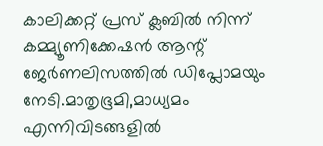കാലിക്കറ്റ് പ്രസ് ക്ലബിൽ നിന്ന് കമ്മ്യൂണിക്കേഷൻ ആന്റ് ജേർണലിസത്തിൽ ഡിപ്ലോമയും നേടി.മാതൃഭൂമി,മാധ്യമം എന്നിവിടങ്ങളിൽ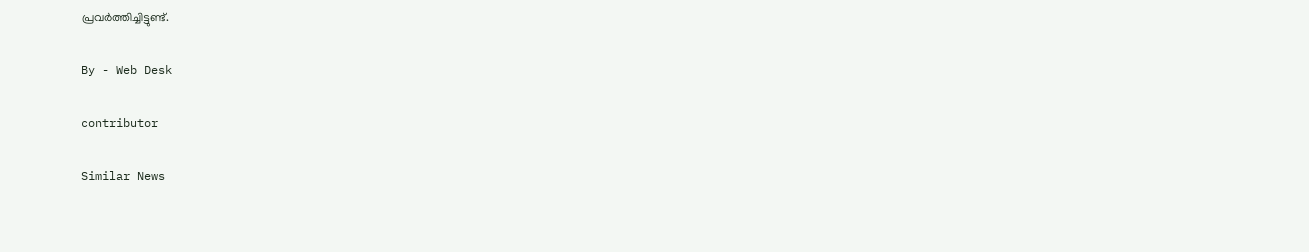പ്രവർത്തിച്ചിട്ടുണ്ട്.

By - Web Desk

contributor

Similar News